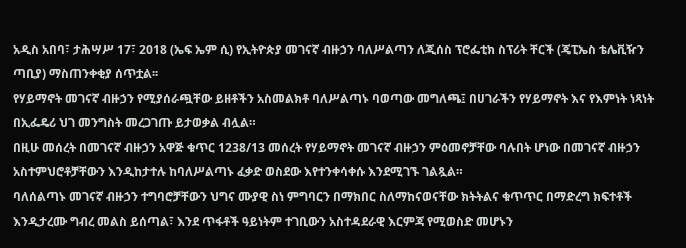አዲስ አበባ፣ ታሕሣሥ 17፣ 2018 (ኤፍ ኤም ሲ) የኢትዮጵያ መገናኛ ብዙኃን ባለሥልጣን ለጂሰስ ፕሮፌቲክ ስፕሪት ቸርች (ጄፒኤስ ቴሌቪዥን ጣቢያ) ማስጠንቀቂያ ሰጥቷል፡፡
የሃይማኖት መገናኛ ብዙኃን የሚያሰራጯቸው ይዘቶችን አስመልክቶ ባለሥልጣኑ ባወጣው መግለጫ፤ በሀገራችን የሃይማኖት እና የእምነት ነጻነት በኢፌዴሪ ህገ መንግስት መረጋገጡ ይታወቃል ብሏል።
በዚሁ መሰረት በመገናኛ ብዙኃን አዋጅ ቁጥር 1238/13 መሰረት የሃይማኖት መገናኛ ብዙኃን ምዕመኖቻቸው ባሉበት ሆነው በመገናኛ ብዙኃን አስተምህሮቶቻቸውን እንዲከታተሉ ከባለሥልጣኑ ፈቃድ ወስደው እየተንቀሳቀሱ እንደሚገኙ ገልጿል።
ባለሰልጣኑ መገናኛ ብዙኃን ተግባሮቻቸውን ህግና ሙያዊ ስነ ምግባርን በማክበር ስለማከናወናቸው ክትትልና ቁጥጥር በማድረግ ክፍተቶች እንዲታረሙ ግብረ መልስ ይሰጣል፣ እንደ ጥፋቶች ዓይነትም ተገቢውን አስተዳደራዊ እርምጃ የሚወስድ መሆኑን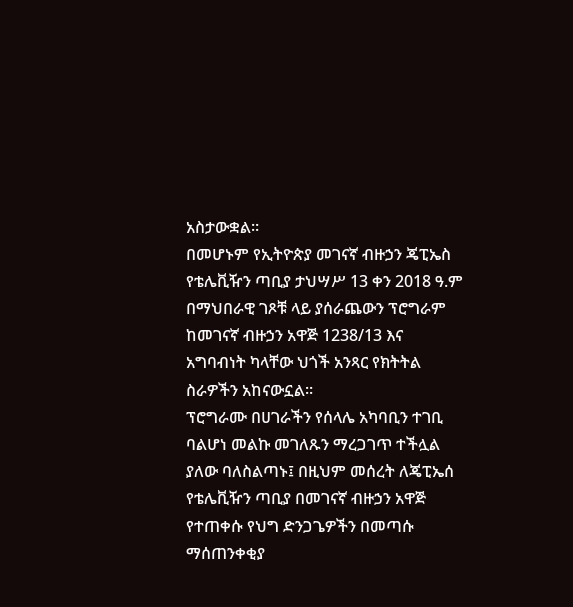አስታውቋል።
በመሆኑም የኢትዮጵያ መገናኛ ብዙኃን ጄፒኤስ የቴሌቪዥን ጣቢያ ታህሣሥ 13 ቀን 2018 ዓ.ም በማህበራዊ ገጾቹ ላይ ያሰራጨውን ፕሮግራም ከመገናኛ ብዙኃን አዋጅ 1238/13 እና አግባብነት ካላቸው ህጎች አንጻር የክትትል ስራዎችን አከናውኗል፡፡
ፕሮግራሙ በሀገራችን የሰላሌ አካባቢን ተገቢ ባልሆነ መልኩ መገለጹን ማረጋገጥ ተችሏል ያለው ባለስልጣኑ፤ በዚህም መሰረት ለጄፒኤሰ የቴሌቪዥን ጣቢያ በመገናኛ ብዙኃን አዋጅ የተጠቀሱ የህግ ድንጋጌዎችን በመጣሱ ማሰጠንቀቂያ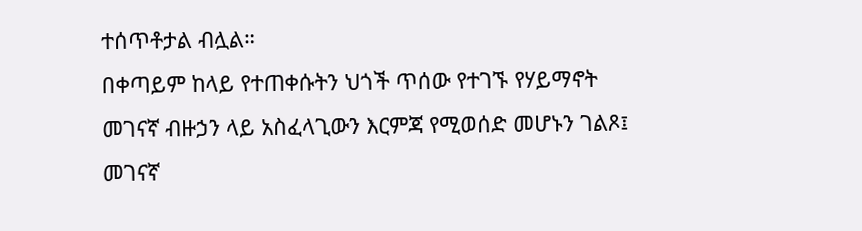ተሰጥቶታል ብሏል።
በቀጣይም ከላይ የተጠቀሱትን ህጎች ጥሰው የተገኙ የሃይማኖት መገናኛ ብዙኃን ላይ አስፈላጊውን እርምጃ የሚወሰድ መሆኑን ገልጾ፤ መገናኛ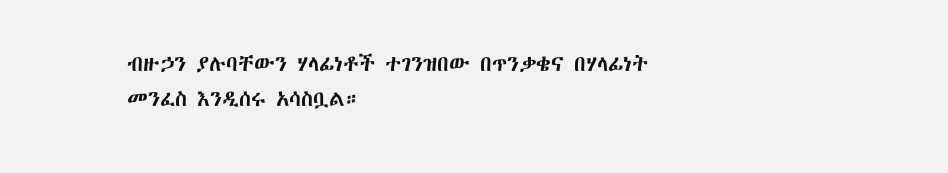ብዙኃን ያሉባቸውን ሃላፊነቶች ተገንዝበው በጥንቃቄና በሃላፊነት መንፈስ እንዲሰሩ አሳስቧል።